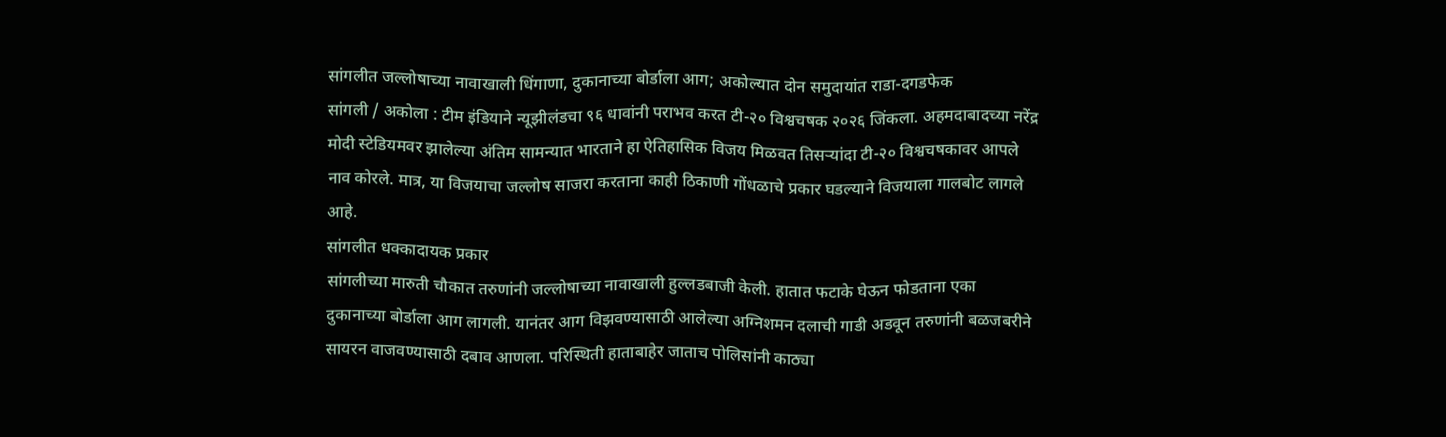सांगलीत जल्लोषाच्या नावाखाली धिंगाणा, दुकानाच्या बोर्डाला आग; अकोल्यात दोन समुदायांत राडा-दगडफेक
सांगली / अकोला : टीम इंडियाने न्यूझीलंडचा ९६ धावांनी पराभव करत टी-२० विश्वचषक २०२६ जिंकला. अहमदाबादच्या नरेंद्र मोदी स्टेडियमवर झालेल्या अंतिम सामन्यात भारताने हा ऐतिहासिक विजय मिळवत तिसऱ्यांदा टी-२० विश्वचषकावर आपले नाव कोरले. मात्र, या विजयाचा जल्लोष साजरा करताना काही ठिकाणी गोंधळाचे प्रकार घडल्याने विजयाला गालबोट लागले आहे.
सांगलीत धक्कादायक प्रकार
सांगलीच्या मारुती चौकात तरुणांनी जल्लोषाच्या नावाखाली हुल्लडबाजी केली. हातात फटाके घेऊन फोडताना एका दुकानाच्या बोर्डाला आग लागली. यानंतर आग विझवण्यासाठी आलेल्या अग्निशमन दलाची गाडी अडवून तरुणांनी बळजबरीने सायरन वाजवण्यासाठी दबाव आणला. परिस्थिती हाताबाहेर जाताच पोलिसांनी काठ्या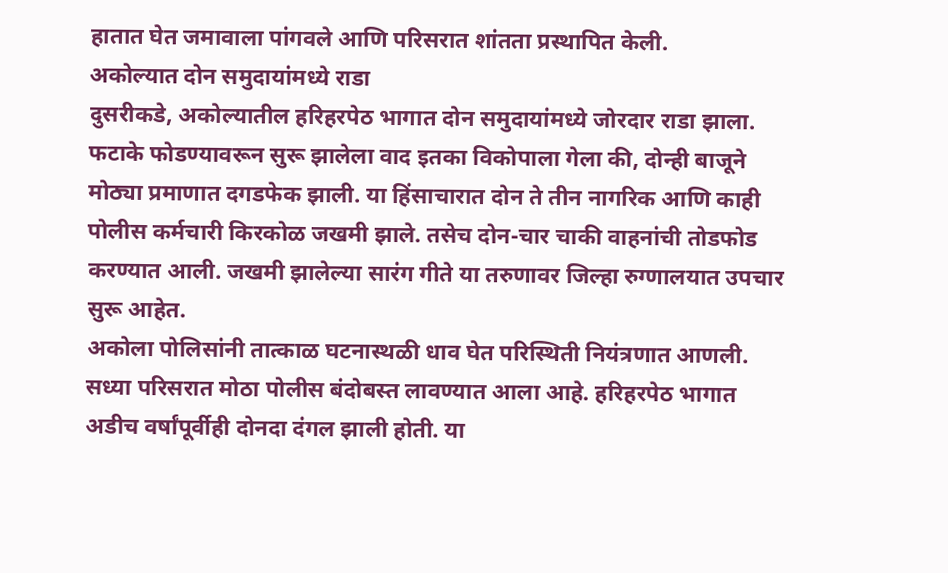हातात घेत जमावाला पांगवले आणि परिसरात शांतता प्रस्थापित केली.
अकोल्यात दोन समुदायांमध्ये राडा
दुसरीकडे, अकोल्यातील हरिहरपेठ भागात दोन समुदायांमध्ये जोरदार राडा झाला. फटाके फोडण्यावरून सुरू झालेला वाद इतका विकोपाला गेला की, दोन्ही बाजूने मोठ्या प्रमाणात दगडफेक झाली. या हिंसाचारात दोन ते तीन नागरिक आणि काही पोलीस कर्मचारी किरकोळ जखमी झाले. तसेच दोन-चार चाकी वाहनांची तोडफोड करण्यात आली. जखमी झालेल्या सारंग गीते या तरुणावर जिल्हा रुग्णालयात उपचार सुरू आहेत.
अकोला पोलिसांनी तात्काळ घटनास्थळी धाव घेत परिस्थिती नियंत्रणात आणली. सध्या परिसरात मोठा पोलीस बंदोबस्त लावण्यात आला आहे. हरिहरपेठ भागात अडीच वर्षांपूर्वीही दोनदा दंगल झाली होती. या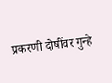प्रकरणी दोषींवर गुन्हे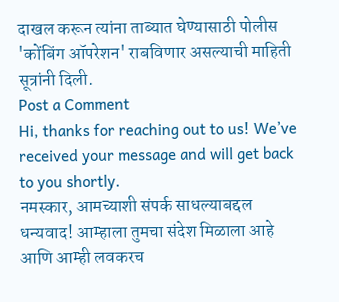दाखल करून त्यांना ताब्यात घेण्यासाठी पोलीस 'कोंबिंग ऑपरेशन' राबविणार असल्याची माहिती सूत्रांनी दिली.
Post a Comment
Hi, thanks for reaching out to us! We’ve received your message and will get back to you shortly.
नमस्कार, आमच्याशी संपर्क साधल्याबद्दल धन्यवाद! आम्हाला तुमचा संदेश मिळाला आहे आणि आम्ही लवकरच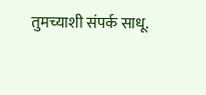तुमच्याशी संपर्क साधू.